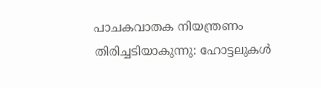പാചകവാതക നിയന്ത്രണം തിരിച്ചടിയാകുന്നു: ഹോട്ടലുകൾ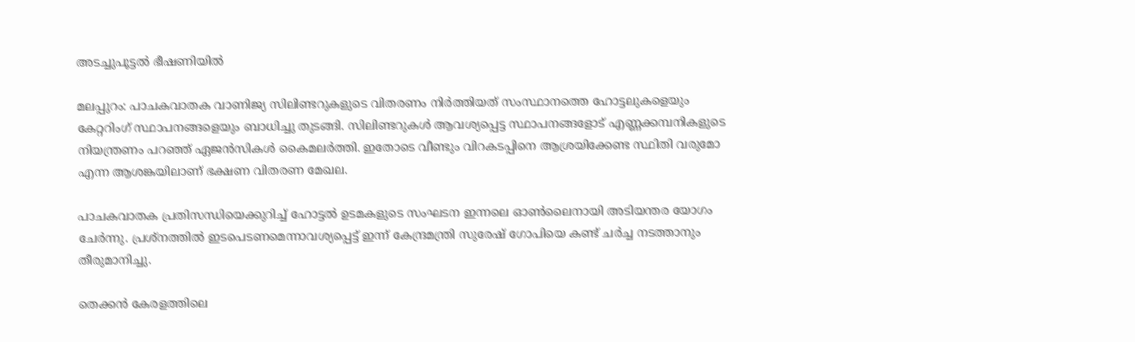അടച്ചുപൂട്ടൽ ഭീഷണിയിൽ

മലപ്പുറം: പാചകവാതക വാണിജ്യ സിലിണ്ടറുകളുടെ വിതരണം നിർത്തിയത് സംസ്ഥാനത്തെ ഹോട്ടലുകളെയും കേറ്ററിംഗ് സ്ഥാപനങ്ങളെയും ബാധിച്ചു തുടങ്ങി. സിലിണ്ടറുകൾ ആവശ്യപ്പെട്ട സ്ഥാപനങ്ങളോട് എണ്ണക്കമ്പനികളുടെ നിയന്ത്രണം പറഞ്ഞ് ഏജൻസികൾ കൈമലർത്തി. ഇതോടെ വീണ്ടും വിറകടപ്പിനെ ആശ്രയിക്കേണ്ട സ്ഥിതി വരുമോ എന്ന ആശങ്കയിലാണ് ഭക്ഷണ വിതരണ മേഖല.

പാചകവാതക പ്രതിസന്ധിയെക്കുറിച്ച് ഹോട്ടൽ ഉടമകളുടെ സംഘടന ഇന്നലെ ഓൺലൈനായി അടിയന്തര യോഗം ചേർന്നു. പ്രശ്നത്തിൽ ഇടപെടണമെന്നാവശ്യപ്പെട്ട് ഇന്ന് കേന്ദ്രമന്ത്രി സുരേഷ് ഗോപിയെ കണ്ട് ചർച്ച നടത്താനും തീരുമാനിച്ചു.

തെക്കൻ കേരളത്തിലെ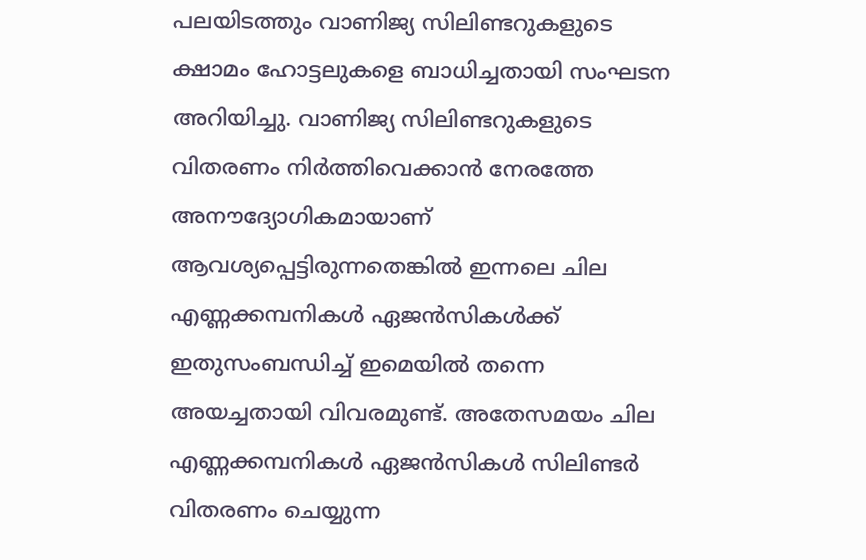പലയിടത്തും വാണിജ്യ സിലിണ്ടറുകളുടെ ക്ഷാമം ഹോട്ടലുകളെ ബാധിച്ചതായി സംഘടന അറിയിച്ചു. വാണിജ്യ സിലിണ്ടറുകളുടെ വിതരണം നിർത്തിവെക്കാൻ നേരത്തേ അനൗദ്യോഗികമായാണ് ആവശ്യപ്പെട്ടിരുന്നതെങ്കിൽ ഇന്നലെ ചില എണ്ണക്കമ്പനികൾ ഏജൻസികൾക്ക് ഇതുസംബന്ധിച്ച് ഇമെയിൽ തന്നെ അയച്ചതായി വിവരമുണ്ട്. അതേസമയം ചില എണ്ണക്കമ്പനികൾ ഏജൻസികൾ സിലിണ്ടർ വിതരണം ചെയ്യുന്ന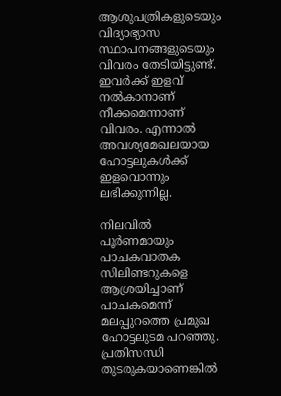ആശുപത്രികളുടെയും വിദ്യാഭ്യാസ സ്ഥാപനങ്ങളുടെയും വിവരം തേടിയിട്ടുണ്ട്. ഇവർക്ക് ഇളവ് നൽകാനാണ് നീക്കമെന്നാണ് വിവരം. എന്നാൽ അവശ്യമേഖലയായ ഹോട്ടലുകൾക്ക് ഇളവൊന്നും ലഭിക്കുന്നില്ല.

നിലവിൽ പൂർണമായും പാചകവാതക സിലിണ്ടറുകളെ ആശ്രയിച്ചാണ് പാചകമെന്ന് മലപ്പുറത്തെ പ്രമുഖ ഹോട്ടലുടമ പറഞ്ഞു. പ്രതിസന്ധി തുടരുകയാണെങ്കിൽ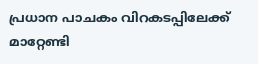പ്രധാന പാചകം വിറകടപ്പിലേക്ക് മാറ്റേണ്ടി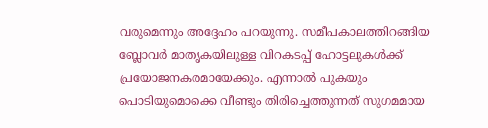വരുമെന്നും അദ്ദേഹം പറയുന്നു. സമീപകാലത്തിറങ്ങിയ ബ്ലോവർ മാതൃകയിലുള്ള വിറകടപ്പ് ഹോട്ടലുകൾക്ക് പ്രയോജനകരമായേക്കും. എന്നാൽ പുകയും പൊടിയുമൊക്കെ വീണ്ടും തിരിച്ചെത്തുന്നത് സുഗമമായ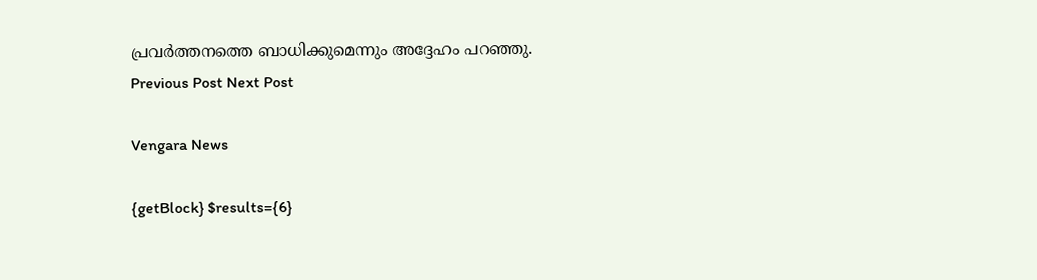പ്രവർത്തനത്തെ ബാധിക്കുമെന്നും അദ്ദേഹം പറഞ്ഞു.
Previous Post Next Post

Vengara News

{getBlock} $results={6}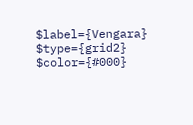$label={Vengara} $type={grid2} $color={#000}